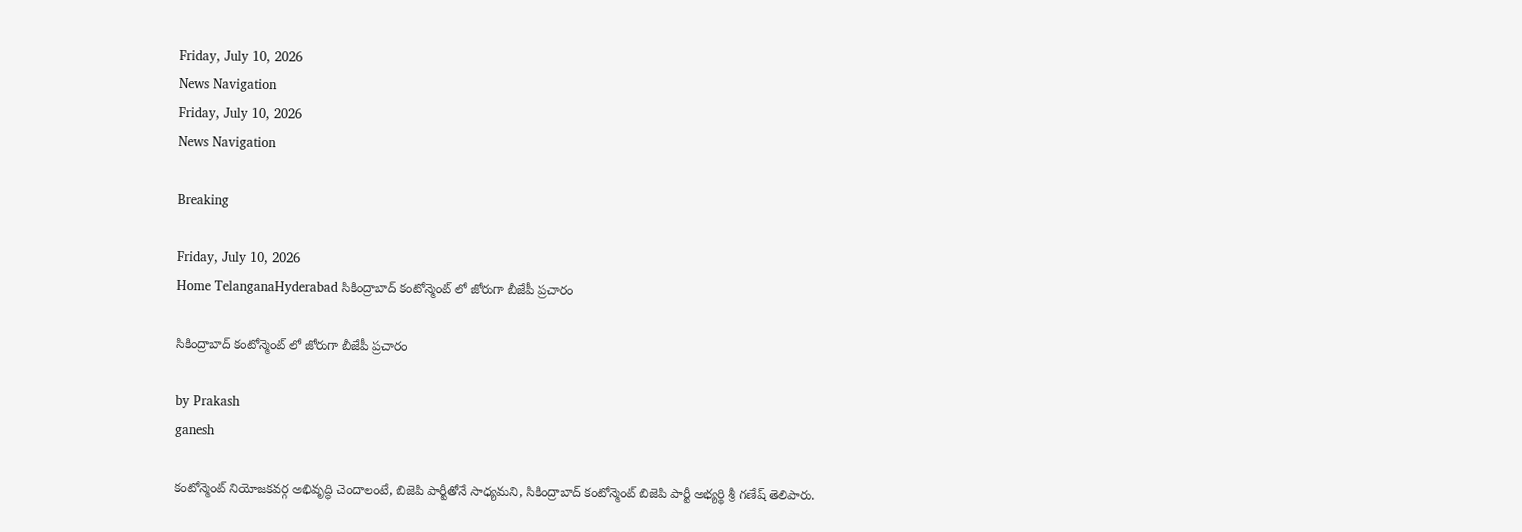Friday, July 10, 2026
News Navigation
Friday, July 10, 2026
News Navigation

Breaking

Friday, July 10, 2026
Home TelanganaHyderabad సికింద్రాబాద్ కంటోన్మెంట్ లో జోరుగా బీజేపీ ప్రచారం

సికింద్రాబాద్ కంటోన్మెంట్ లో జోరుగా బీజేపీ ప్రచారం

by Prakash
ganesh

కంటోన్మెంట్ నియోజకవర్గ అభివృద్ధి చెందాలంటే, బిజెపి పార్టీతోనే సాధ్యమని, సికింద్రాబాద్ కంటోన్మెంట్ బిజెపి పార్టీ అభ్యర్థి శ్రీ గణేష్ తెలిపారు.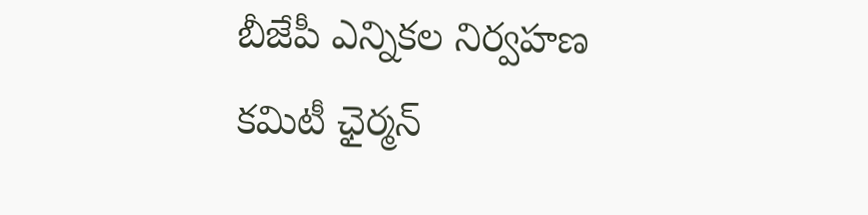బీజేపీ ఎన్నికల నిర్వహణ కమిటీ ఛైర్మన్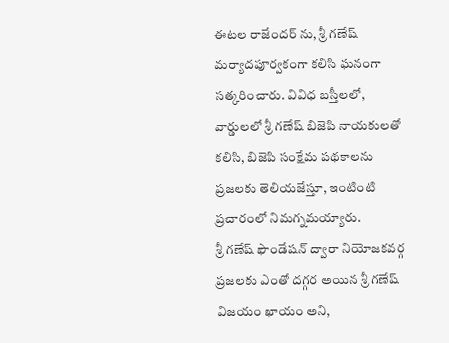ఈటల రాజేందర్ ను, శ్రీ గణేష్ మర్యాదపూర్వకంగా కలిసి ఘనంగా సత్కరించారు. వివిధ బస్తీలలో, వార్డులలో శ్రీ గణేష్ బిజెపి నాయకులతో కలిసి, బిజెపి సంక్షేమ పథకాలను ప్రజలకు తెలియజేస్తూ, ఇంటింటి ప్రచారంలో నిమగ్నమయ్యారు.
శ్రీ గణేష్ ఫౌండేషన్ ద్వారా నియోజకవర్గ ప్రజలకు ఎంతో దగ్గర అయిన శ్రీ గణేష్ విజయం ఖాయం అని,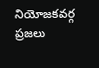నియోజకవర్గ ప్రజలు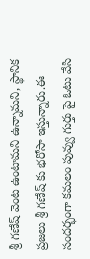శ్రీ గణేష్ వెంట ఉంటామని ఉన్నామని, స్థానిక ప్రజలు శ్రీ గణేష్ కు భరోసా ఇస్తున్నారు.ఈ సందర్భంగా కమలం పువ్వు గుర్తు పై ఓటు వేసి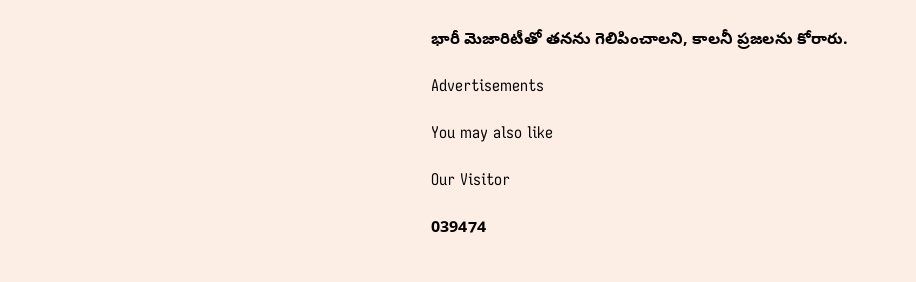భారీ మెజారిటీతో తనను గెలిపించాలని, కాలనీ ప్రజలను కోరారు.

Advertisements

You may also like

Our Visitor

039474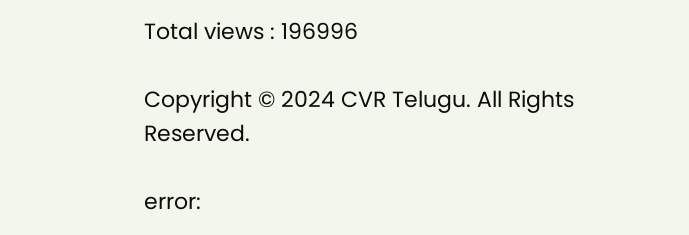Total views : 196996

Copyright © 2024 CVR Telugu. All Rights Reserved.

error: